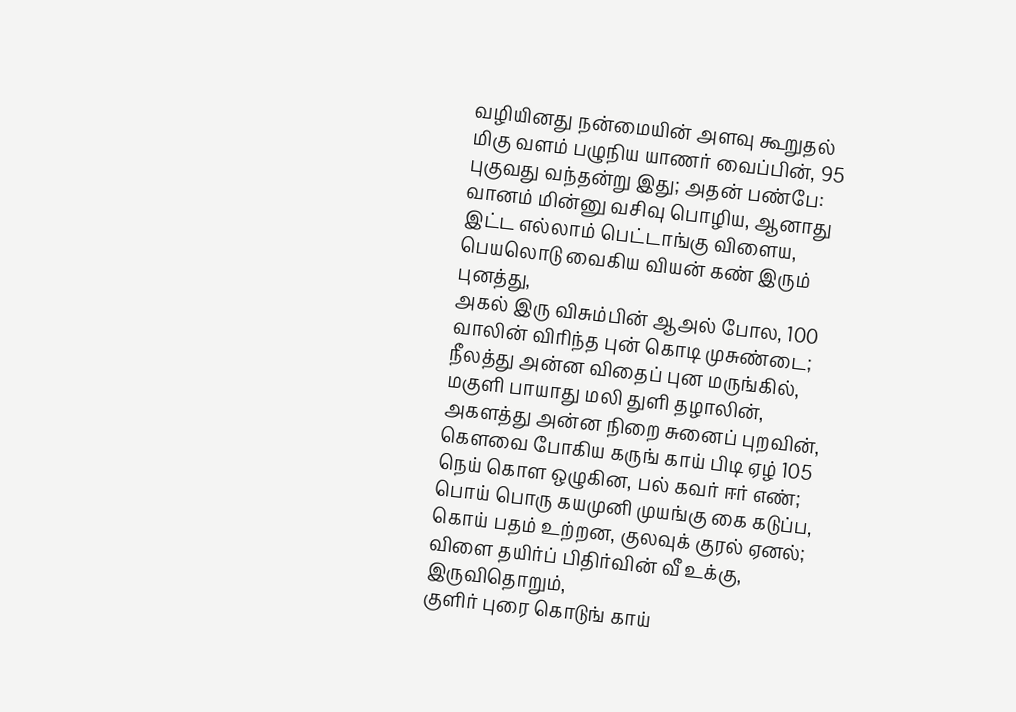வழியினது நன்மையின் அளவு கூறுதல்
மிகு வளம் பழுநிய யாணர் வைப்பின், 95
புகுவது வந்தன்று இது; அதன் பண்பே:
வானம் மின்னு வசிவு பொழிய, ஆனாது
இட்ட எல்லாம் பெட்டாங்கு விளைய,
பெயலொடு வைகிய வியன் கண் இரும் புனத்து,
அகல் இரு விசும்பின் ஆஅல் போல, 100
வாலின் விரிந்த புன் கொடி முசுண்டை;
நீலத்து அன்ன விதைப் புன மருங்கில்,
மகுளி பாயாது மலி துளி தழாலின்,
அகளத்து அன்ன நிறை சுனைப் புறவின்,
கெளவை போகிய கருங் காய் பிடி ஏழ் 105
நெய் கொள ஒழுகின, பல் கவர் ஈர் எண்;
பொய் பொரு கயமுனி முயங்கு கை கடுப்ப,
கொய் பதம் உற்றன, குலவுக் குரல் ஏனல்;
விளை தயிர்ப் பிதிர்வின் வீ உக்கு, இருவிதொறும்,
குளிர் புரை கொடுங் காய்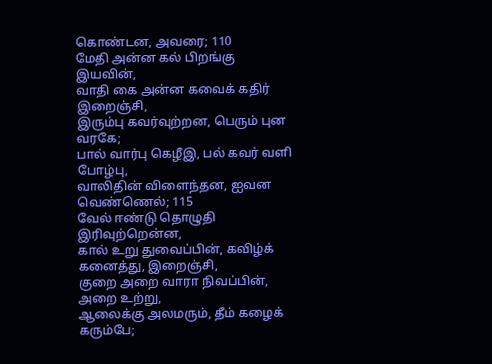கொண்டன, அவரை; 110
மேதி அன்ன கல் பிறங்கு இயவின்,
வாதி கை அன்ன கவைக் கதிர் இறைஞ்சி,
இரும்பு கவர்வுற்றன, பெரும் புன வரகே;
பால் வார்பு கெழீஇ, பல் கவர் வளி போழ்பு,
வாலிதின் விளைந்தன, ஐவன வெண்ணெல்; 115
வேல் ஈண்டு தொழுதி இரிவுற்றென்ன,
கால் உறு துவைப்பின், கவிழ்க் கனைத்து, இறைஞ்சி,
குறை அறை வாரா நிவப்பின், அறை உற்று,
ஆலைக்கு அலமரும், தீம் கழைக் கரும்பே;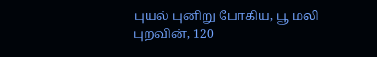புயல் புனிறு போகிய, பூ மலி புறவின், 120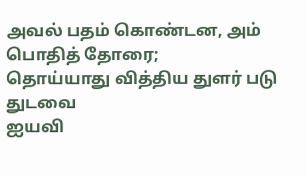அவல் பதம் கொண்டன, அம் பொதித் தோரை;
தொய்யாது வித்திய துளர் படு துடவை
ஐயவி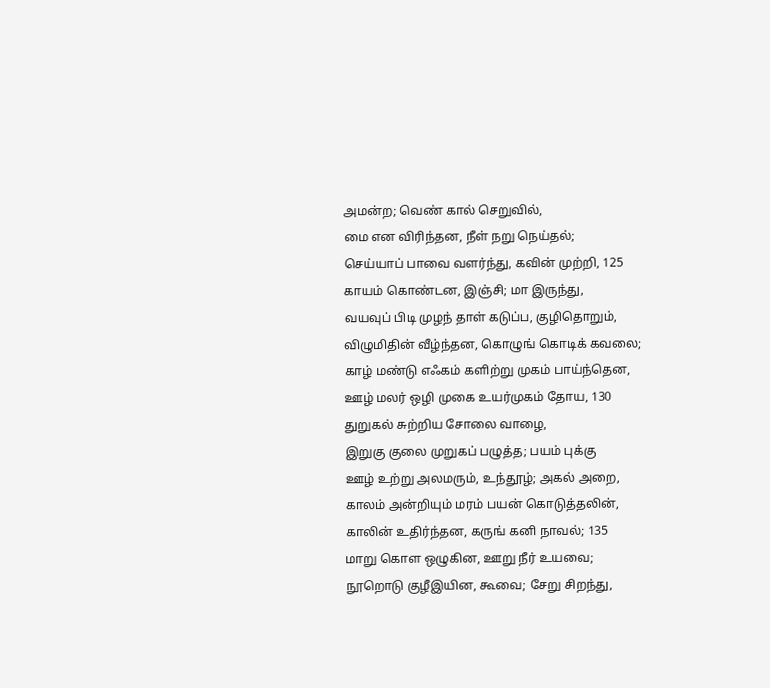அமன்ற; வெண் கால் செறுவில்,
மை என விரிந்தன, நீள் நறு நெய்தல்;
செய்யாப் பாவை வளர்ந்து, கவின் முற்றி, 125
காயம் கொண்டன, இஞ்சி; மா இருந்து,
வயவுப் பிடி முழந் தாள் கடுப்ப, குழிதொறும்,
விழுமிதின் வீழ்ந்தன, கொழுங் கொடிக் கவலை;
காழ் மண்டு எஃகம் களிற்று முகம் பாய்ந்தென,
ஊழ் மலர் ஒழி முகை உயர்முகம் தோய, 130
துறுகல் சுற்றிய சோலை வாழை,
இறுகு குலை முறுகப் பழுத்த; பயம் புக்கு
ஊழ் உற்று அலமரும், உந்தூழ்; அகல் அறை,
காலம் அன்றியும் மரம் பயன் கொடுத்தலின்,
காலின் உதிர்ந்தன, கருங் கனி நாவல்; 135
மாறு கொள ஒழுகின, ஊறு நீர் உயவை;
நூறொடு குழீஇயின, கூவை; சேறு சிறந்து,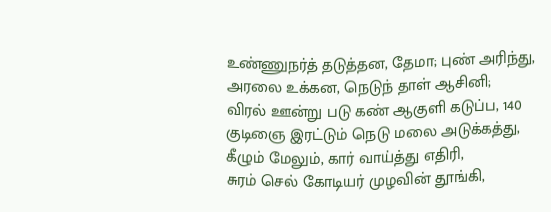உண்ணுநர்த் தடுத்தன, தேமா; புண் அரிந்து,
அரலை உக்கன, நெடுந் தாள் ஆசினி;
விரல் ஊன்று படு கண் ஆகுளி கடுப்ப, 140
குடிஞை இரட்டும் நெடு மலை அடுக்கத்து,
கீழும் மேலும், கார் வாய்த்து எதிரி,
சுரம் செல் கோடியர் முழவின் தூங்கி,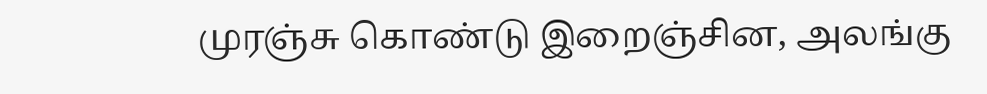முரஞ்சு கொண்டு இறைஞ்சின, அலங்கு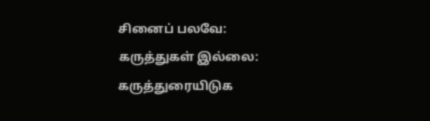சினைப் பலவே:
கருத்துகள் இல்லை:
கருத்துரையிடுக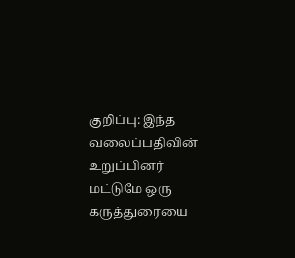குறிப்பு: இந்த வலைப்பதிவின் உறுப்பினர் மட்டுமே ஒரு கருத்துரையை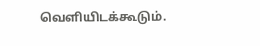வெளியிடக்கூடும்.